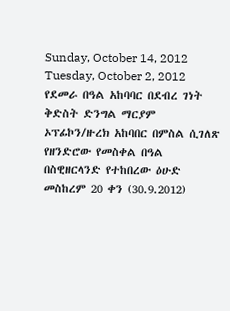Sunday, October 14, 2012
Tuesday, October 2, 2012
የደመራ በዓል አከባባር በደብረ ገነት ቅድስት ድንግል ማርያም ኦፕፊኮን/ዙረክ አከባበር በምስል ሲገለጽ
የዘንድሮው የመስቀል በዓል በስዊዘርላንድ የተከበረው ዕሁድ መስከረም 20 ቀን (30.9.2012)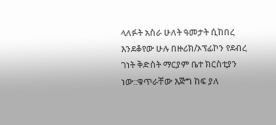ላለፉት አስራ ሁለት ዓመታት ሲከበረ እንደቆየው ሁሉ በዙሪክ/ኦፕፊኮን የደብረ ገነት ቅድስት ማርያም ቤተ ክርስቲያን ነው::ቁጥራቸው እጅግ ከፍ ያለ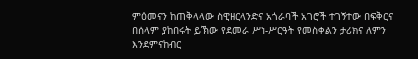ምዕመናን ከጠቅላላው ስዊዘርላንድና አጎራባች አገሮች ተገኝተው በፍቅርና በሰላም ያከበሩት ይኽው የደመራ ሥነ-ሥርዓት የመስቀልን ታሪክና ለምን እንደምናከብር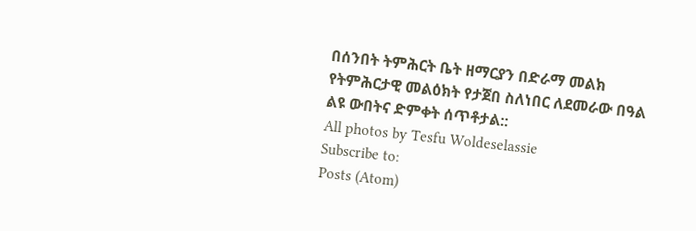በሰንበት ትምሕርት ቤት ዘማርያን በድራማ መልክ የትምሕርታዊ መልዕክት የታጀበ ስለነበር ለደመራው በዓል ልዩ ውበትና ድምቀት ሰጥቶታል::
All photos by Tesfu Woldeselassie
Subscribe to:
Posts (Atom)